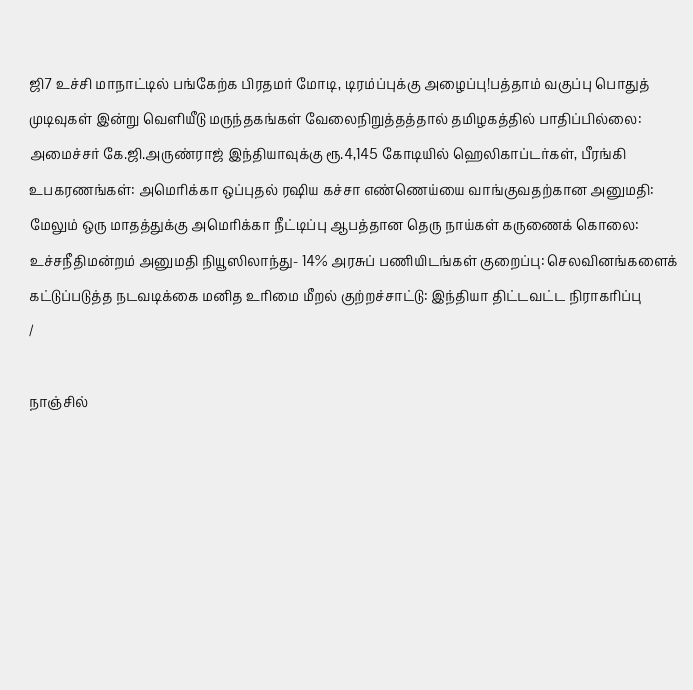ஜி7 உச்சி மாநாட்டில் பங்கேற்க பிரதமர் மோடி, டிரம்ப்புக்கு அழைப்பு!பத்தாம் வகுப்பு பொதுத் முடிவுகள் இன்று வெளியீடு மருந்தகங்கள் வேலைநிறுத்தத்தால் தமிழகத்தில் பாதிப்பில்லை: அமைச்சர் கே.ஜி.அருண்ராஜ் இந்தியாவுக்கு ரூ.4,145 கோடியில் ஹெலிகாப்டர்கள், பீரங்கி உபகரணங்கள்: அமெரிக்கா ஒப்புதல் ரஷிய கச்சா எண்ணெய்யை வாங்குவதற்கான அனுமதி: மேலும் ஒரு மாதத்துக்கு அமெரிக்கா நீட்டிப்பு ஆபத்தான தெரு நாய்கள் கருணைக் கொலை: உச்சநீதிமன்றம் அனுமதி நியூஸிலாந்து- 14% அரசுப் பணியிடங்கள் குறைப்பு: செலவினங்களைக் கட்டுப்படுத்த நடவடிக்கை மனித உரிமை மீறல் குற்றச்சாட்டு: இந்தியா திட்டவட்ட நிராகரிப்பு
/

நாஞ்சில்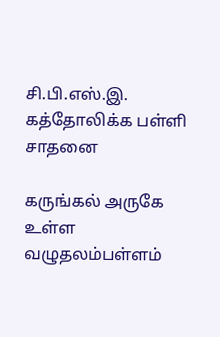சி.பி.எஸ்.இ. கத்தோலிக்க பள்ளி சாதனை

கருங்கல் அருகே உள்ள வழுதலம்பள்ளம்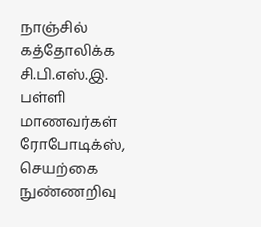நாஞ்சில் கத்தோலிக்க சி.பி.எஸ்.இ. பள்ளி மாணவர்கள் ரோபோடிக்ஸ், செயற்கை நுண்ணறிவு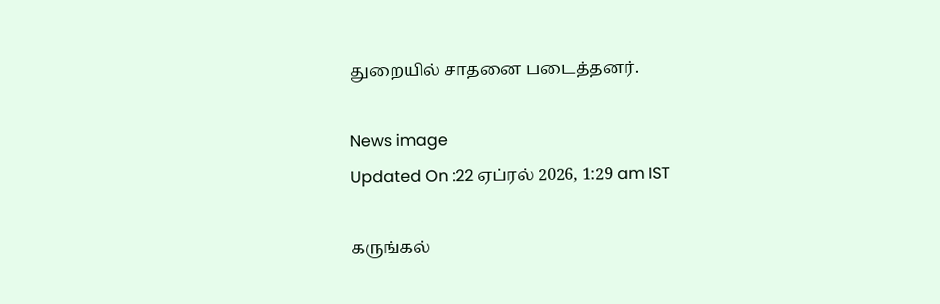துறையில் சாதனை படைத்தனர்.

News image
Updated On :22 ஏப்ரல் 2026, 1:29 am IST

கருங்கல்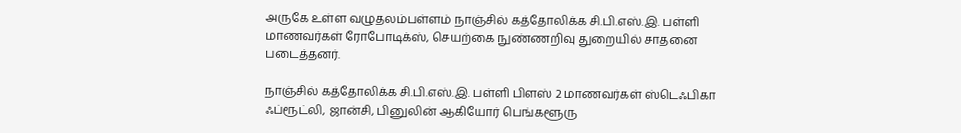அருகே உள்ள வழுதலம்பள்ளம் நாஞ்சில் கத்தோலிக்க சி.பி.எஸ்.இ. பள்ளி மாணவர்கள் ரோபோடிக்ஸ், செயற்கை நுண்ணறிவு துறையில் சாதனை படைத்தனர்.

நாஞ்சில் கத்தோலிக்க சி.பி.எஸ்.இ. பள்ளி பிளஸ் 2 மாணவர்கள் ஸ்டெஃபிகா ஃப்ரூட்லி, ஜான்சி, பினுலின் ஆகியோர் பெங்களூரு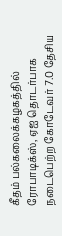கீதம் பல்கலைக்கழகத்தில் ரோபாடிக்ஸ், ஏஐ தொடர்பாக நடைபெற்ற கோடேவர் 7.0 தேசிய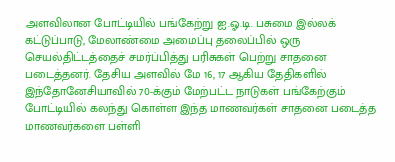அளவிலான போட்டியில் பங்கேற்று ஐ.ஓ.டி. பசுமை இல்லக் கட்டுப்பாடு, மேலாண்மை அமைப்பு தலைப்பில் ஒரு செயல்திட்டத்தைச் சமர்ப்பித்து பரிசுகள் பெற்று சாதனை படைத்தனர். தேசிய அளவில் மே 16, 17 ஆகிய தேதிகளில் இந்தோனேசியாவில் 70-க்கும் மேற்பட்ட நாடுகள் பங்கேற்கும் போட்டியில் கலந்து கொள்ள இந்த மாணவர்கள் சாதனை படைத்த மாணவர்களை பள்ளி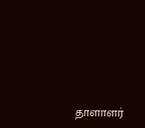தாளாளர்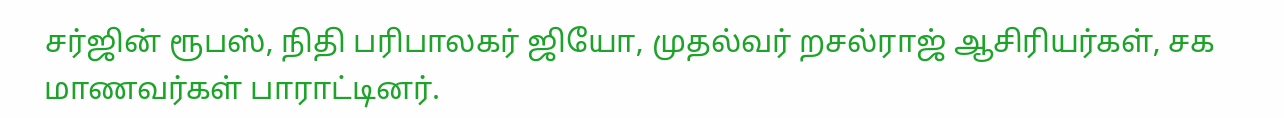சர்ஜின் ரூபஸ், நிதி பரிபாலகர் ஜியோ, முதல்வர் றசல்ராஜ் ஆசிரியர்கள், சக மாணவர்கள் பாராட்டினர்.